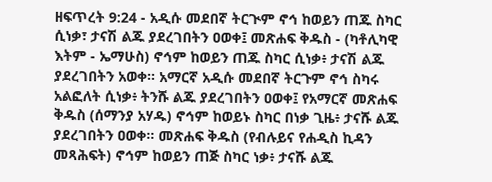ዘፍጥረት 9:24 - አዲሱ መደበኛ ትርጒም ኖኅ ከወይን ጠጁ ስካር ሲነቃ፣ ታናሽ ልጁ ያደረገበትን ዐወቀ፤ መጽሐፍ ቅዱስ - (ካቶሊካዊ እትም - ኤማሁስ) ኖኅም ከወይን ጠጁ ስካር ሲነቃ፥ ታናሽ ልጁ ያደረገበትን አወቀ። አማርኛ አዲሱ መደበኛ ትርጉም ኖኅ ስካሩ አልፎለት ሲነቃ፥ ትንሹ ልጁ ያደረገበትን ዐወቀ፤ የአማርኛ መጽሐፍ ቅዱስ (ሰማንያ አሃዱ) ኖኅም ከወይኑ ስካር በነቃ ጊዜ፥ ታናሹ ልጁ ያደረገበትን ዐወቀ። መጽሐፍ ቅዱስ (የብሉይና የሐዲስ ኪዳን መጻሕፍት) ኖኅም ከወይን ጠጅ ስካር ነቃ፥ ታናሹ ልጁ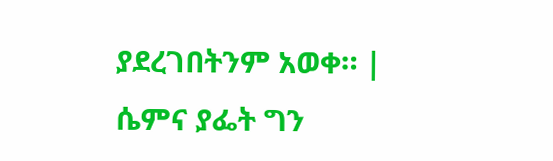ያደረገበትንም አወቀ። |
ሴምና ያፌት ግን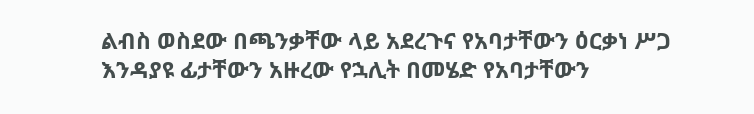ልብስ ወስደው በጫንቃቸው ላይ አደረጉና የአባታቸውን ዕርቃነ ሥጋ እንዳያዩ ፊታቸውን አዙረው የኋሊት በመሄድ የአባታቸውን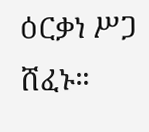ዕርቃነ ሥጋ ሸፈኑ።